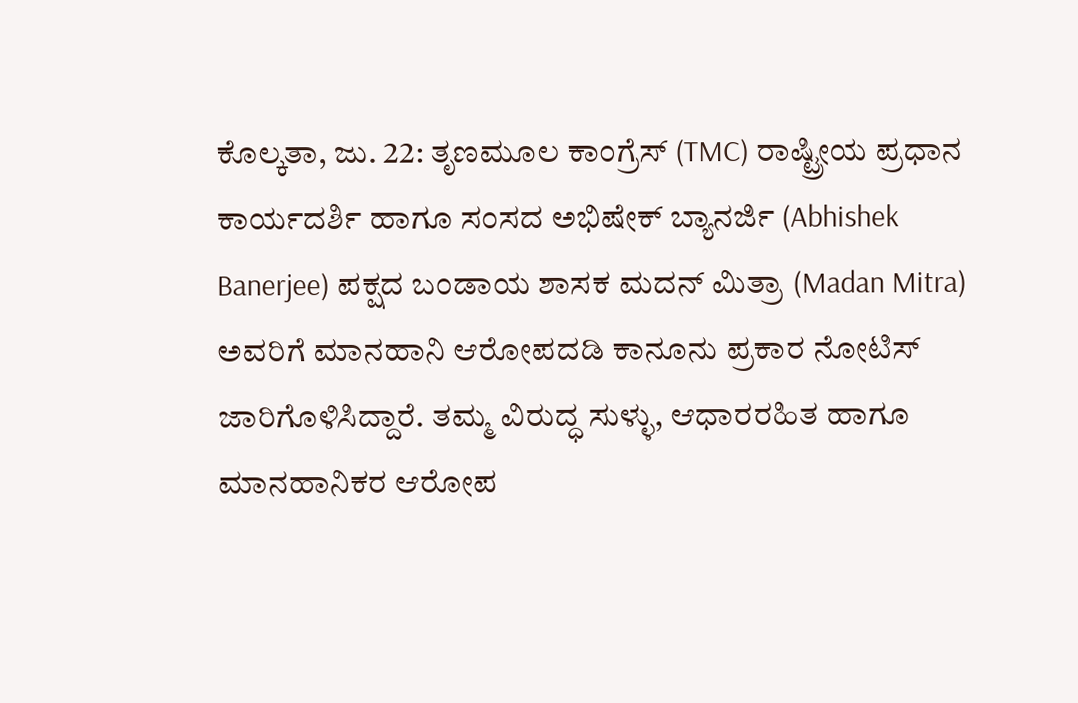ಕೊಲ್ಕತಾ, ಜು. 22: ತೃಣಮೂಲ ಕಾಂಗ್ರೆಸ್ (TMC) ರಾಷ್ಟ್ರೀಯ ಪ್ರಧಾನ ಕಾರ್ಯದರ್ಶಿ ಹಾಗೂ ಸಂಸದ ಅಭಿಷೇಕ್ ಬ್ಯಾನರ್ಜಿ (Abhishek Banerjee) ಪಕ್ಷದ ಬಂಡಾಯ ಶಾಸಕ ಮದನ್ ಮಿತ್ರಾ (Madan Mitra) ಅವರಿಗೆ ಮಾನಹಾನಿ ಆರೋಪದಡಿ ಕಾನೂನು ಪ್ರಕಾರ ನೋಟಿಸ್ ಜಾರಿಗೊಳಿಸಿದ್ದಾರೆ. ತಮ್ಮ ವಿರುದ್ಧ ಸುಳ್ಳು, ಆಧಾರರಹಿತ ಹಾಗೂ ಮಾನಹಾನಿಕರ ಆರೋಪ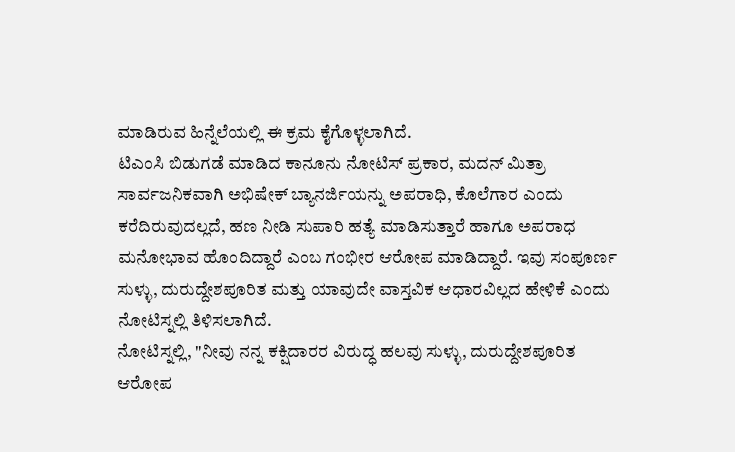ಮಾಡಿರುವ ಹಿನ್ನೆಲೆಯಲ್ಲಿ ಈ ಕ್ರಮ ಕೈಗೊಳ್ಳಲಾಗಿದೆ.
ಟಿಎಂಸಿ ಬಿಡುಗಡೆ ಮಾಡಿದ ಕಾನೂನು ನೋಟಿಸ್ ಪ್ರಕಾರ, ಮದನ್ ಮಿತ್ರಾ ಸಾರ್ವಜನಿಕವಾಗಿ ಅಭಿಷೇಕ್ ಬ್ಯಾನರ್ಜಿಯನ್ನು ಅಪರಾಧಿ, ಕೊಲೆಗಾರ ಎಂದು ಕರೆದಿರುವುದಲ್ಲದೆ, ಹಣ ನೀಡಿ ಸುಪಾರಿ ಹತ್ಯೆ ಮಾಡಿಸುತ್ತಾರೆ ಹಾಗೂ ಅಪರಾಧ ಮನೋಭಾವ ಹೊಂದಿದ್ದಾರೆ ಎಂಬ ಗಂಭೀರ ಆರೋಪ ಮಾಡಿದ್ದಾರೆ. ಇವು ಸಂಪೂರ್ಣ ಸುಳ್ಳು, ದುರುದ್ದೇಶಪೂರಿತ ಮತ್ತು ಯಾವುದೇ ವಾಸ್ತವಿಕ ಆಧಾರವಿಲ್ಲದ ಹೇಳಿಕೆ ಎಂದು ನೋಟಿಸ್ನಲ್ಲಿ ತಿಳಿಸಲಾಗಿದೆ.
ನೋಟಿಸ್ನಲ್ಲಿ, "ನೀವು ನನ್ನ ಕಕ್ಷಿದಾರರ ವಿರುದ್ಧ ಹಲವು ಸುಳ್ಳು, ದುರುದ್ದೇಶಪೂರಿತ ಆರೋಪ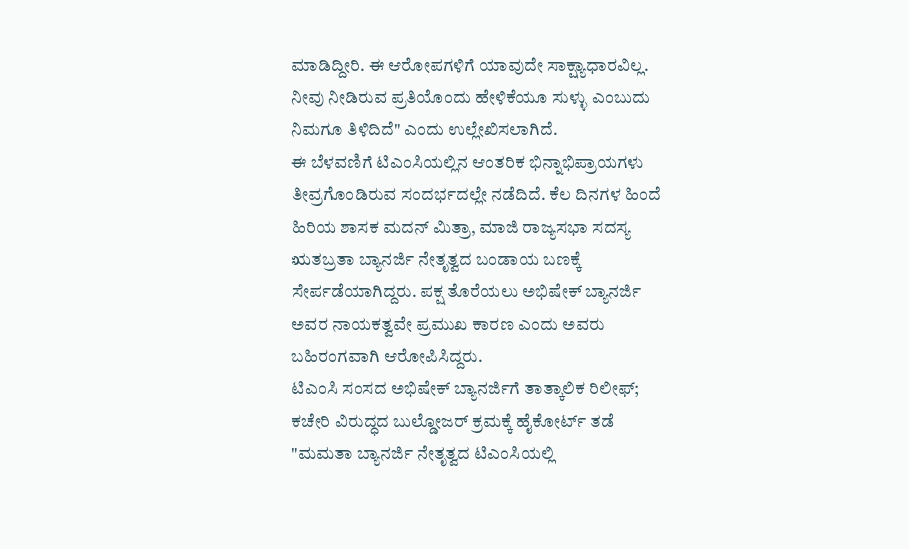ಮಾಡಿದ್ದೀರಿ. ಈ ಆರೋಪಗಳಿಗೆ ಯಾವುದೇ ಸಾಕ್ಷ್ಯಾಧಾರವಿಲ್ಲ. ನೀವು ನೀಡಿರುವ ಪ್ರತಿಯೊಂದು ಹೇಳಿಕೆಯೂ ಸುಳ್ಳು ಎಂಬುದು ನಿಮಗೂ ತಿಳಿದಿದೆ" ಎಂದು ಉಲ್ಲೇಖಿಸಲಾಗಿದೆ.
ಈ ಬೆಳವಣಿಗೆ ಟಿಎಂಸಿಯಲ್ಲಿನ ಆಂತರಿಕ ಭಿನ್ನಾಭಿಪ್ರಾಯಗಳು ತೀವ್ರಗೊಂಡಿರುವ ಸಂದರ್ಭದಲ್ಲೇ ನಡೆದಿದೆ. ಕೆಲ ದಿನಗಳ ಹಿಂದೆ ಹಿರಿಯ ಶಾಸಕ ಮದನ್ ಮಿತ್ರಾ, ಮಾಜಿ ರಾಜ್ಯಸಭಾ ಸದಸ್ಯ ಋತಬ್ರತಾ ಬ್ಯಾನರ್ಜಿ ನೇತೃತ್ವದ ಬಂಡಾಯ ಬಣಕ್ಕೆ ಸೇರ್ಪಡೆಯಾಗಿದ್ದರು. ಪಕ್ಷ ತೊರೆಯಲು ಅಭಿಷೇಕ್ ಬ್ಯಾನರ್ಜಿ ಅವರ ನಾಯಕತ್ವವೇ ಪ್ರಮುಖ ಕಾರಣ ಎಂದು ಅವರು ಬಹಿರಂಗವಾಗಿ ಆರೋಪಿಸಿದ್ದರು.
ಟಿಎಂಸಿ ಸಂಸದ ಅಭಿಷೇಕ್ ಬ್ಯಾನರ್ಜಿಗೆ ತಾತ್ಕಾಲಿಕ ರಿಲೀಫ್; ಕಚೇರಿ ವಿರುದ್ಧದ ಬುಲ್ಡೋಜರ್ ಕ್ರಮಕ್ಕೆ ಹೈಕೋರ್ಟ್ ತಡೆ
"ಮಮತಾ ಬ್ಯಾನರ್ಜಿ ನೇತೃತ್ವದ ಟಿಎಂಸಿಯಲ್ಲಿ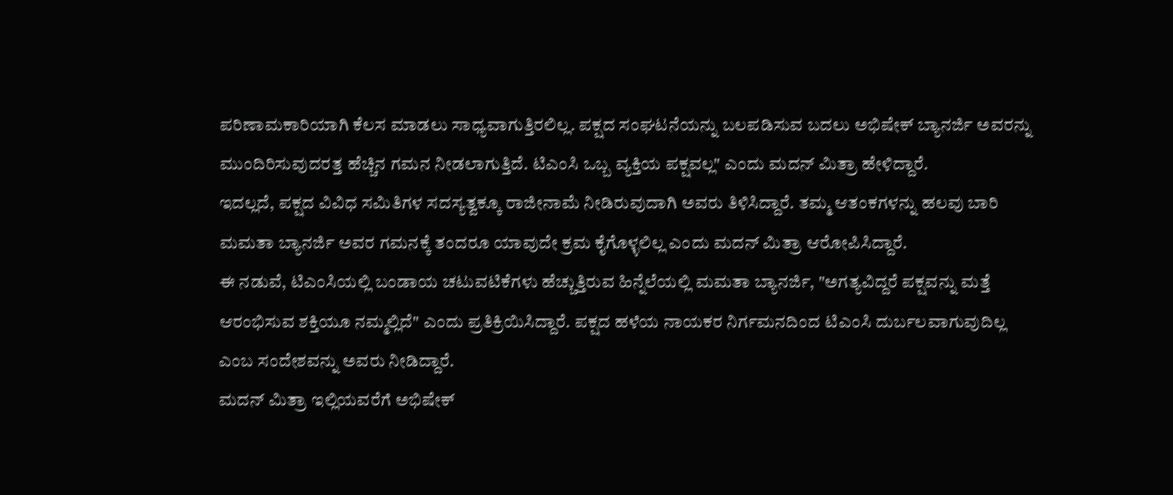ಪರಿಣಾಮಕಾರಿಯಾಗಿ ಕೆಲಸ ಮಾಡಲು ಸಾಧ್ಯವಾಗುತ್ತಿರಲಿಲ್ಲ. ಪಕ್ಷದ ಸಂಘಟನೆಯನ್ನು ಬಲಪಡಿಸುವ ಬದಲು ಅಭಿಷೇಕ್ ಬ್ಯಾನರ್ಜಿ ಅವರನ್ನು ಮುಂದಿರಿಸುವುದರತ್ತ ಹೆಚ್ಚಿನ ಗಮನ ನೀಡಲಾಗುತ್ತಿದೆ. ಟಿಎಂಸಿ ಒಬ್ಬ ವ್ಯಕ್ತಿಯ ಪಕ್ಷವಲ್ಲ" ಎಂದು ಮದನ್ ಮಿತ್ರಾ ಹೇಳಿದ್ದಾರೆ.
ಇದಲ್ಲದೆ, ಪಕ್ಷದ ವಿವಿಧ ಸಮಿತಿಗಳ ಸದಸ್ಯತ್ವಕ್ಕೂ ರಾಜೀನಾಮೆ ನೀಡಿರುವುದಾಗಿ ಅವರು ತಿಳಿಸಿದ್ದಾರೆ. ತಮ್ಮ ಆತಂಕಗಳನ್ನು ಹಲವು ಬಾರಿ ಮಮತಾ ಬ್ಯಾನರ್ಜಿ ಅವರ ಗಮನಕ್ಕೆ ತಂದರೂ ಯಾವುದೇ ಕ್ರಮ ಕೈಗೊಳ್ಳಲಿಲ್ಲ ಎಂದು ಮದನ್ ಮಿತ್ರಾ ಆರೋಪಿಸಿದ್ದಾರೆ.
ಈ ನಡುವೆ, ಟಿಎಂಸಿಯಲ್ಲಿ ಬಂಡಾಯ ಚಟುವಟಿಕೆಗಳು ಹೆಚ್ಚುತ್ತಿರುವ ಹಿನ್ನೆಲೆಯಲ್ಲಿ ಮಮತಾ ಬ್ಯಾನರ್ಜಿ, "ಅಗತ್ಯವಿದ್ದರೆ ಪಕ್ಷವನ್ನು ಮತ್ತೆ ಆರಂಭಿಸುವ ಶಕ್ತಿಯೂ ನಮ್ಮಲ್ಲಿದೆ" ಎಂದು ಪ್ರತಿಕ್ರಿಯಿಸಿದ್ದಾರೆ. ಪಕ್ಷದ ಹಳೆಯ ನಾಯಕರ ನಿರ್ಗಮನದಿಂದ ಟಿಎಂಸಿ ದುರ್ಬಲವಾಗುವುದಿಲ್ಲ ಎಂಬ ಸಂದೇಶವನ್ನು ಅವರು ನೀಡಿದ್ದಾರೆ.
ಮದನ್ ಮಿತ್ರಾ ಇಲ್ಲಿಯವರೆಗೆ ಅಭಿಷೇಕ್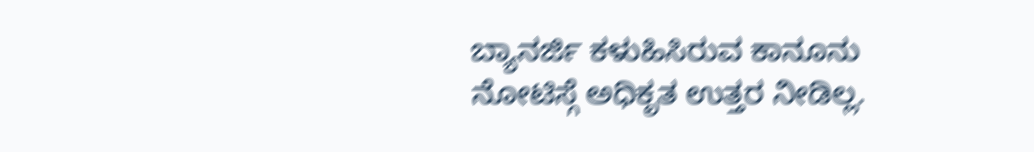ಬ್ಯಾನರ್ಜಿ ಕಳುಹಿಸಿರುವ ಕಾನೂನು ನೋಟಿಸ್ಗೆ ಅಧಿಕೃತ ಉತ್ತರ ನೀಡಿಲ್ಲ.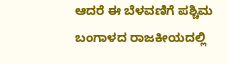ಆದರೆ ಈ ಬೆಳವಣಿಗೆ ಪಶ್ಚಿಮ ಬಂಗಾಳದ ರಾಜಕೀಯದಲ್ಲಿ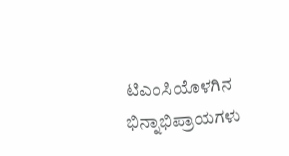ಟಿಎಂಸಿಯೊಳಗಿನ ಭಿನ್ನಾಭಿಪ್ರಾಯಗಳು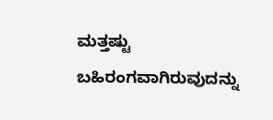ಮತ್ತಷ್ಟು ಬಹಿರಂಗವಾಗಿರುವುದನ್ನು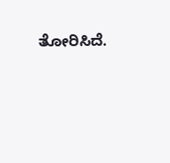ತೋರಿಸಿದೆ.